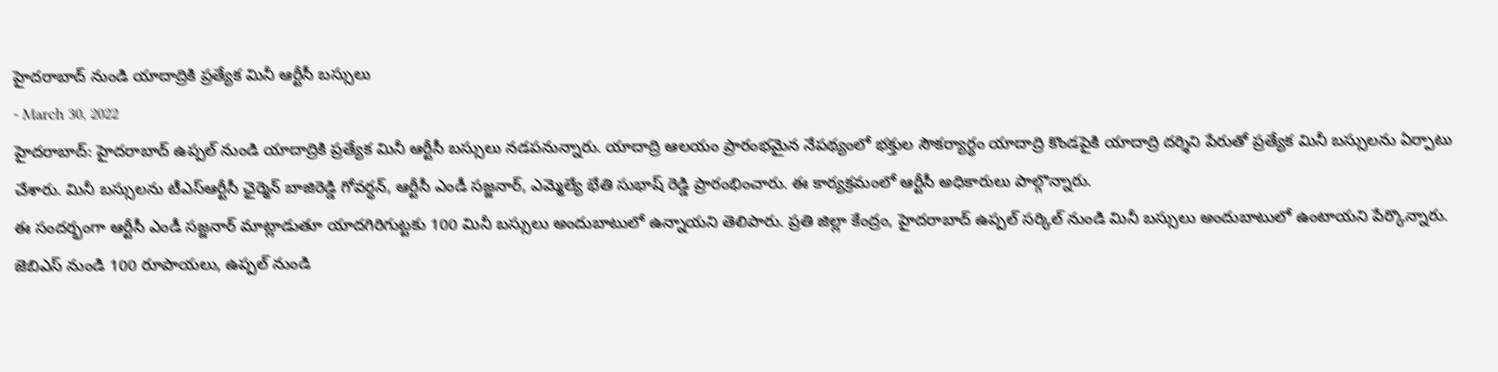హైదరాబాద్ నుండి యాదాద్రికి ప్రత్యేక మినీ ఆర్టీసీ బస్సులు
- March 30, 2022
హైదరాబాద్: హైదరాబాద్ ఉప్పల్ నుండి యాదాద్రికి ప్రత్యేక మినీ ఆర్టీసీ బస్సులు నడపనున్నారు. యాదాద్రి ఆలయం ప్రారంభమైన నేపథ్యంలో భక్తుల సౌకర్యార్ధం యాదాద్రి కొండపైకి యాదాద్రి దర్శిని పేరుతో ప్రత్యేక మినీ బస్సులను ఏర్పాటు చేశారు. మినీ బస్సులను టీఎస్ఆర్టీసీ ఛైర్మెన్ బాజిరెడ్డి గోవర్ధన్, ఆర్టీసీ ఎండీ సజ్జనార్, ఎమ్మెల్యే భేతి సుభాష్ రెడ్డి ప్రారంభించారు. ఈ కార్యక్రమంలో ఆర్టీసీ అధికారులు పాల్గొన్నారు.
ఈ సందర్భంగా ఆర్టీసీ ఎండీ సజ్జనార్ మాట్లాడుతూ యాదగిరిగుట్టకు 100 మినీ బస్సులు అందుబాటులో ఉన్నాయని తెలిపారు. ప్రతి జిల్లా కేంద్రం, హైదరాబాద్ ఉప్పల్ సర్కిల్ నుండి మినీ బస్సులు అందుబాటులో ఉంటాయని పేర్కొన్నారు. జెబిఎస్ నుండి 100 రూపాయలు, ఉప్పల్ నుండి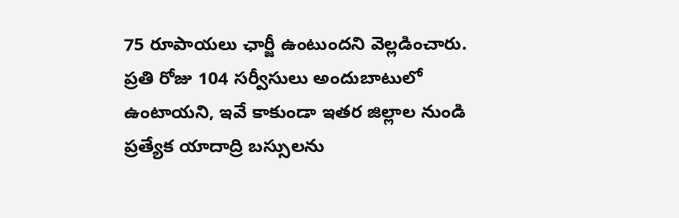75 రూపాయలు ఛార్జీ ఉంటుందని వెల్లడించారు.
ప్రతి రోజు 104 సర్వీసులు అందుబాటులో ఉంటాయని, ఇవే కాకుండా ఇతర జిల్లాల నుండి ప్రత్యేక యాదాద్రి బస్సులను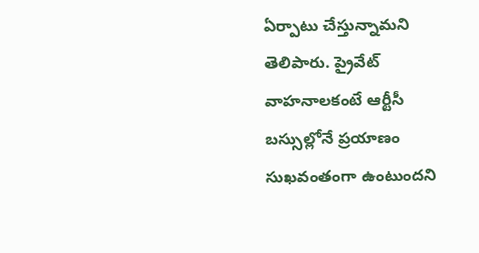ఏర్పాటు చేస్తున్నామని తెలిపారు. ప్రైవేట్ వాహనాలకంటే ఆర్టీసీ బస్సుల్లోనే ప్రయాణం సుఖవంతంగా ఉంటుందని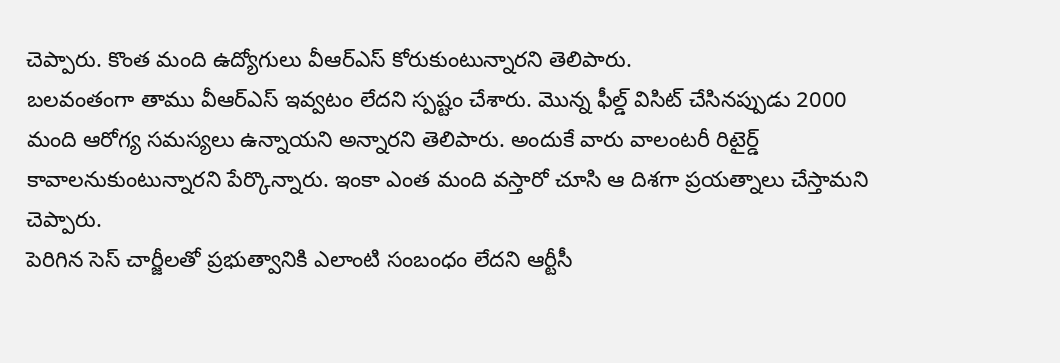చెప్పారు. కొంత మంది ఉద్యోగులు వీఆర్ఎస్ కోరుకుంటున్నారని తెలిపారు.
బలవంతంగా తాము వీఆర్ఎస్ ఇవ్వటం లేదని స్పష్టం చేశారు. మొన్న ఫీల్డ్ విసిట్ చేసినప్పుడు 2000 మంది ఆరోగ్య సమస్యలు ఉన్నాయని అన్నారని తెలిపారు. అందుకే వారు వాలంటరీ రిటైర్డ్ కావాలనుకుంటున్నారని పేర్కొన్నారు. ఇంకా ఎంత మంది వస్తారో చూసి ఆ దిశగా ప్రయత్నాలు చేస్తామని చెప్పారు.
పెరిగిన సెస్ చార్జీలతో ప్రభుత్వానికి ఎలాంటి సంబంధం లేదని ఆర్టీసీ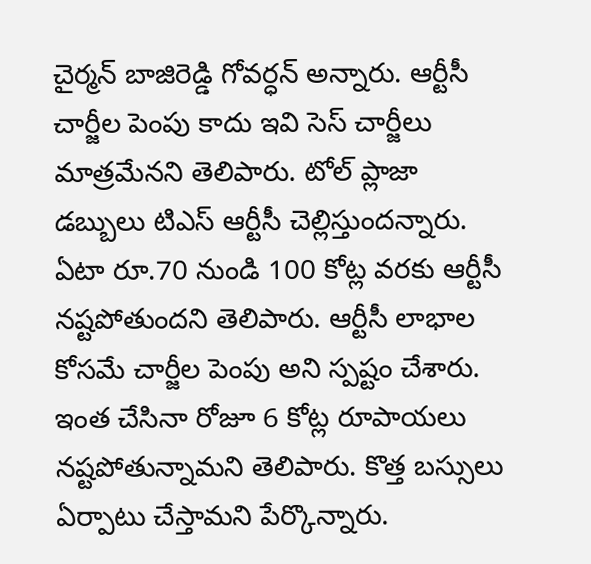చైర్మన్ బాజిరెడ్డి గోవర్ధన్ అన్నారు. ఆర్టీసీ చార్జీల పెంపు కాదు ఇవి సెస్ చార్జీలు మాత్రమేనని తెలిపారు. టోల్ ప్లాజా డబ్బులు టిఎస్ ఆర్టీసీ చెల్లిస్తుందన్నారు. ఏటా రూ.70 నుండి 100 కోట్ల వరకు ఆర్టీసీ నష్టపోతుందని తెలిపారు. ఆర్టీసీ లాభాల కోసమే చార్జీల పెంపు అని స్పష్టం చేశారు. ఇంత చేసినా రోజూ 6 కోట్ల రూపాయలు నష్టపోతున్నామని తెలిపారు. కొత్త బస్సులు ఏర్పాటు చేస్తామని పేర్కొన్నారు.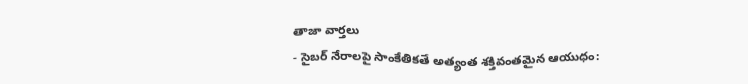తాజా వార్తలు
- సైబర్ నేరాలపై సాంకేతికతే అత్యంత శక్తివంతమైన ఆయుధం: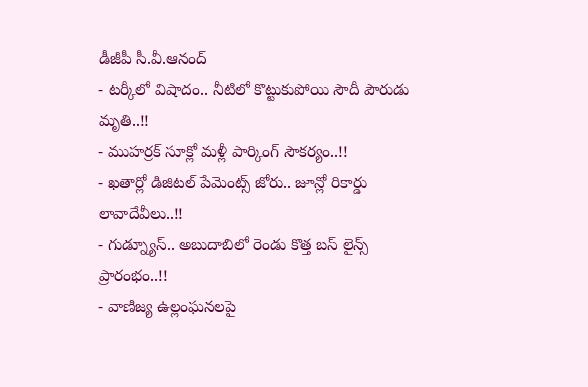డీజీపీ సీ.వీ.ఆనంద్
- టర్కీలో విషాదం.. నీటిలో కొట్టుకుపోయి సౌదీ పౌరుడు మృతి..!!
- ముహర్రక్ సూక్లో మళ్లీ పార్కింగ్ సౌకర్యం..!!
- ఖతార్లో డిజిటల్ పేమెంట్స్ జోరు.. జూన్లో రికార్డు లావాదేవీలు..!!
- గుడ్న్యూస్.. అబుదాబిలో రెండు కొత్త బస్ లైన్స్ ప్రారంభం..!!
- వాణిజ్య ఉల్లంఘనలపై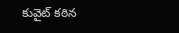కువైట్ కఠిన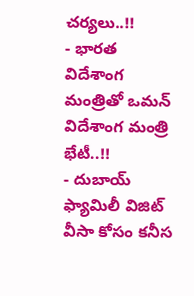చర్యలు..!!
- భారత విదేశాంగ మంత్రితో ఒమన్ విదేశాంగ మంత్రి భేటీ..!!
- దుబాయ్ ఫ్యామిలీ విజిట్ వీసా కోసం కనీస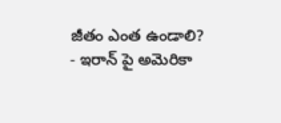జీతం ఎంత ఉండాలి?
- ఇరాన్ పై అమెరికా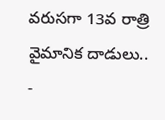వరుసగా 13వ రాత్రి వైమానిక దాడులు..
-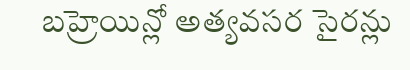బహ్రెయిన్లో అత్యవసర సైరన్లు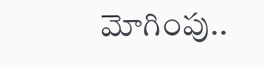మోగింపు..